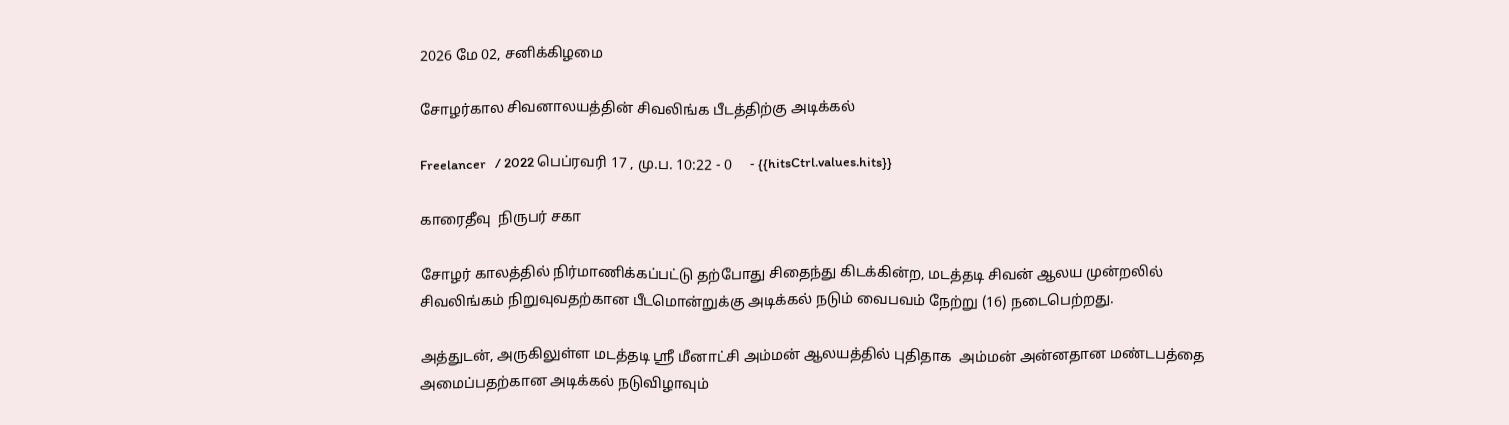2026 மே 02, சனிக்கிழமை

சோழர்கால சிவனாலயத்தின் சிவலிங்க பீடத்திற்கு அடிக்கல்

Freelancer   / 2022 பெப்ரவரி 17 , மு.ப. 10:22 - 0     - {{hitsCtrl.values.hits}}

காரைதீவு  நிருபர் சகா

சோழர் காலத்தில் நிர்மாணிக்கப்பட்டு தற்போது சிதைந்து கிடக்கின்ற, மடத்தடி சிவன் ஆலய முன்றலில் சிவலிங்கம் நிறுவுவதற்கான பீடமொன்றுக்கு அடிக்கல் நடும் வைபவம் நேற்று (16) நடைபெற்றது.

அத்துடன், அருகிலுள்ள மடத்தடி ஸ்ரீ மீனாட்சி அம்மன் ஆலயத்தில் புதிதாக  அம்மன் அன்னதான மண்டபத்தை அமைப்பதற்கான அடிக்கல் நடுவிழாவும்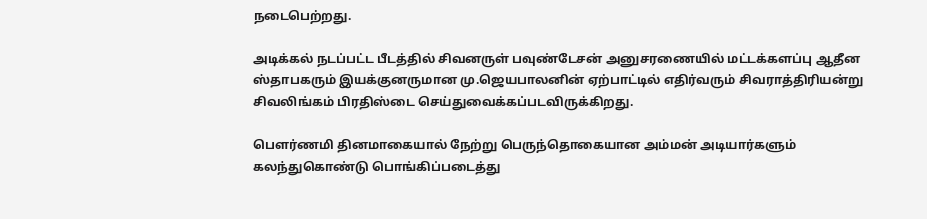நடைபெற்றது.

அடிக்கல் நடப்பட்ட பீடத்தில் சிவனருள் பவுண்டேசன் அனுசரணையில் மட்டக்களப்பு ஆதீன ஸ்தாபகரும் இயக்குனருமான மு.ஜெயபாலனின் ஏற்பாட்டில் எதிர்வரும் சிவராத்திரியன்று  சிவலிங்கம் பிரதிஸ்டை செய்துவைக்கப்படவிருக்கிறது.

பௌர்ணமி தினமாகையால் நேற்று பெருந்தொகையான அம்மன் அடியார்களும் கலந்துகொண்டு பொங்கிப்படைத்து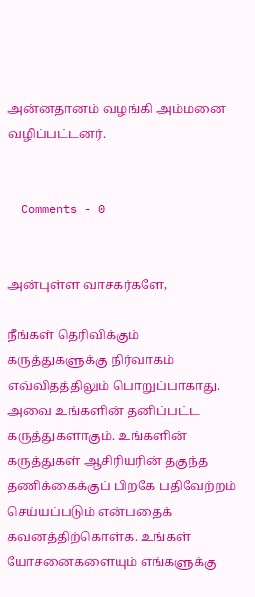அன்னதானம் வழங்கி அம்மனை  வழிப்பட்டனர்.


  Comments - 0


அன்புள்ள வாசகர்களே,

நீங்கள் தெரிவிக்கும் கருத்துகளுக்கு நிர்வாகம் எவ்விதத்திலும் பொறுப்பாகாது. அவை உங்களின் தனிப்பட்ட கருத்துகளாகும். உங்களின் கருத்துகள் ஆசிரியரின் தகுந்த தணிக்கைக்குப் பிறகே பதிவேற்றம் செய்யப்படும் என்பதைக் கவனத்திற்கொள்க. உங்கள் யோசனைகளையும் எங்களுக்கு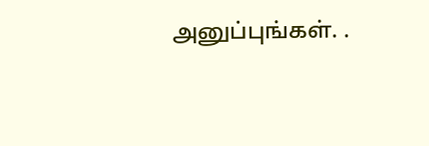அனுப்புங்கள். .